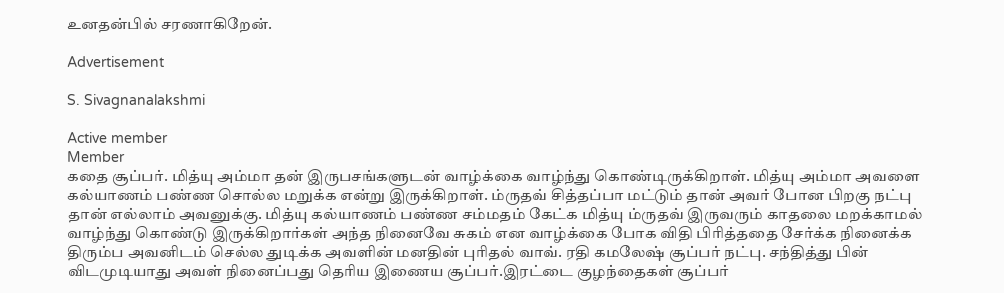உனதன்பில் சரணாகிறேன்.

Advertisement

S. Sivagnanalakshmi

Active member
Member
கதை சூப்பர். மித்யு அம்மா தன் இருபசங்களுடன் வாழ்க்கை வாழ்ந்து கொண்டிருக்கிறாள். மித்யு அம்மா அவளை கல்யாணம் பண்ண சொல்ல மறுக்க என்று இருக்கிறாள். ம்ருதவ் சித்தப்பா மட்டும் தான் அவர் போன பிறகு நட்பு தான் எல்லாம் அவனுக்கு. மித்யு கல்யாணம் பண்ண சம்மதம் கேட்க மித்யு ம்ருதவ் இருவரும் காதலை மறக்காமல் வாழ்ந்து கொண்டு இருக்கிறார்கள் அந்த நினைவே சுகம் என வாழ்க்கை போக விதி பிரித்ததை சேர்க்க நினைக்க திரும்ப அவனிடம் செல்ல துடிக்க அவளின் மனதின் புரிதல் வாவ். ரதி கமலேஷ் சூப்பர் நட்பு. சந்தித்து பின் விடமுடியாது அவள் நினைப்பது தெரிய இணைய சூப்பர்.இரட்டை குழந்தைகள் சூப்பர்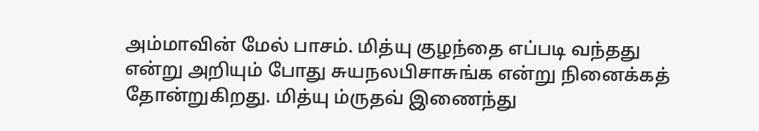அம்மாவின் மேல் பாசம். மித்யு குழந்தை எப்படி வந்தது என்று அறியும் போது சுயநலபிசாசுங்க என்று நினைக்கத் தோன்றுகிறது. மித்யு ம்ருதவ் இணைந்து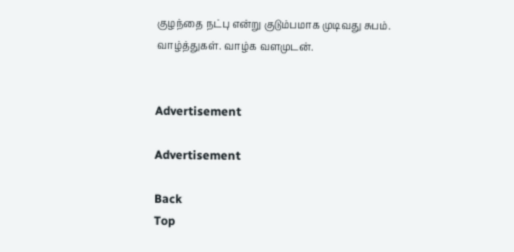குழந்தை நட்பு என்று குடும்பமாக முடிவது சுபம். வாழ்த்துகள். வாழ்க வளமுடன்.


Advertisement

Advertisement

Back
Top